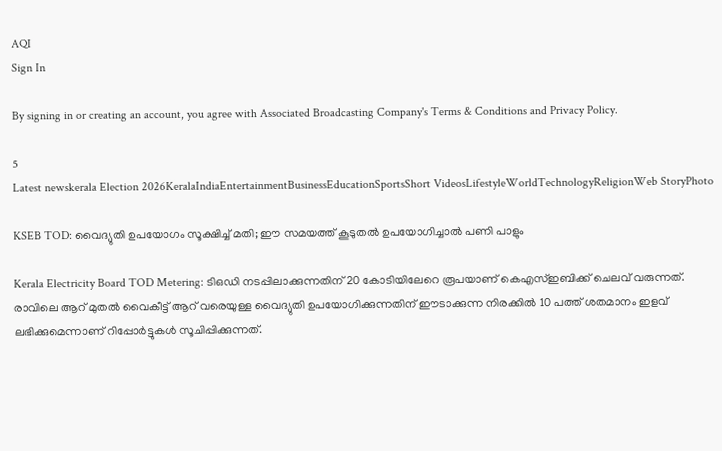AQI
Sign In

By signing in or creating an account, you agree with Associated Broadcasting Company's Terms & Conditions and Privacy Policy.

5
Latest newskerala Election 2026KeralaIndiaEntertainmentBusinessEducationSportsShort VideosLifestyleWorldTechnologyReligionWeb StoryPhoto

KSEB TOD: വൈദ്യുതി ഉപയോഗം സൂക്ഷിച്ച് മതി; ഈ സമയത്ത് കൂടുതല്‍ ഉപയോഗിച്ചാല്‍ പണി പാളും

Kerala Electricity Board TOD Metering: ടിഒഡി നടപ്പിലാക്കുന്നതിന് 20 കോടിയിലേറെ രൂപയാണ് കെഎസ്ഇബിക്ക് ചെലവ് വരുന്നത്. രാവിലെ ആറ് മുതല്‍ വൈകീട്ട് ആറ് വരെയുള്ള വൈദ്യുതി ഉപയോഗിക്കുന്നതിന് ഈടാക്കുന്ന നിരക്കില്‍ 10 പത്ത് ശതമാനം ഇളവ് ലഭിക്കുമെന്നാണ് റിപ്പോര്‍ട്ടുകള്‍ സൂചിപ്പിക്കുന്നത്.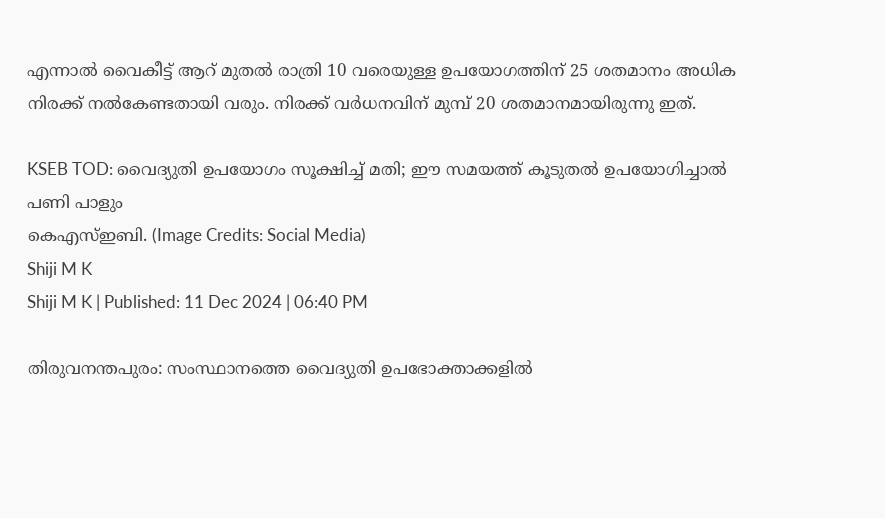എന്നാല്‍ വൈകീട്ട് ആറ് മുതല്‍ രാത്രി 10 വരെയുള്ള ഉപയോഗത്തിന് 25 ശതമാനം അധിക നിരക്ക് നല്‍കേണ്ടതായി വരും. നിരക്ക് വര്‍ധനവിന് മുമ്പ് 20 ശതമാനമായിരുന്നു ഇത്.

KSEB TOD: വൈദ്യുതി ഉപയോഗം സൂക്ഷിച്ച് മതി; ഈ സമയത്ത് കൂടുതല്‍ ഉപയോഗിച്ചാല്‍ പണി പാളും
കെഎസ്ഇബി. (Image Credits: Social Media)
Shiji M K
Shiji M K | Published: 11 Dec 2024 | 06:40 PM

തിരുവനന്തപുരം: സംസ്ഥാനത്തെ വൈദ്യുതി ഉപഭോക്താക്കളില്‍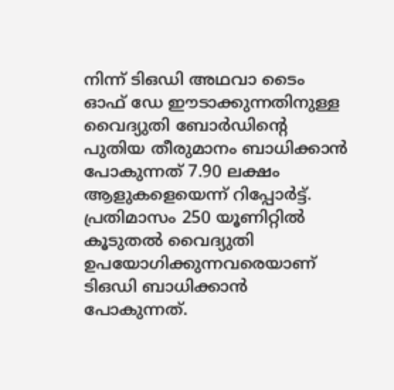നിന്ന് ടിഒഡി അഥവാ ടൈം ഓഫ് ഡേ ഈടാക്കുന്നതിനുള്ള വൈദ്യുതി ബോര്‍ഡിന്റെ പുതിയ തീരുമാനം ബാധിക്കാന്‍ പോകുന്നത് 7.90 ലക്ഷം ആളുകളെയെന്ന് റിപ്പോര്‍ട്ട്. പ്രതിമാസം 250 യൂണിറ്റില്‍ കൂടുതല്‍ വൈദ്യുതി ഉപയോഗിക്കുന്നവരെയാണ് ടിഒഡി ബാധിക്കാന്‍ പോകുന്നത്.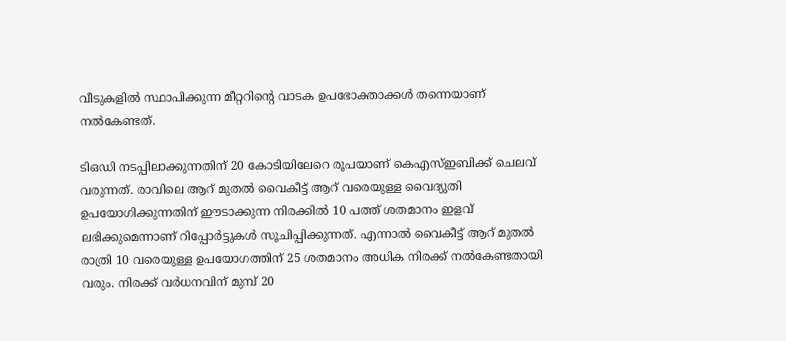വീടുകളില്‍ സ്ഥാപിക്കുന്ന മീറ്ററിന്റെ വാടക ഉപഭോക്താക്കള്‍ തന്നെയാണ് നല്‍കേണ്ടത്.

ടിഒഡി നടപ്പിലാക്കുന്നതിന് 20 കോടിയിലേറെ രൂപയാണ് കെഎസ്ഇബിക്ക് ചെലവ് വരുന്നത്. രാവിലെ ആറ് മുതല്‍ വൈകീട്ട് ആറ് വരെയുള്ള വൈദ്യുതി ഉപയോഗിക്കുന്നതിന് ഈടാക്കുന്ന നിരക്കില്‍ 10 പത്ത് ശതമാനം ഇളവ് ലഭിക്കുമെന്നാണ് റിപ്പോര്‍ട്ടുകള്‍ സൂചിപ്പിക്കുന്നത്. എന്നാല്‍ വൈകീട്ട് ആറ് മുതല്‍ രാത്രി 10 വരെയുള്ള ഉപയോഗത്തിന് 25 ശതമാനം അധിക നിരക്ക് നല്‍കേണ്ടതായി വരും. നിരക്ക് വര്‍ധനവിന് മുമ്പ് 20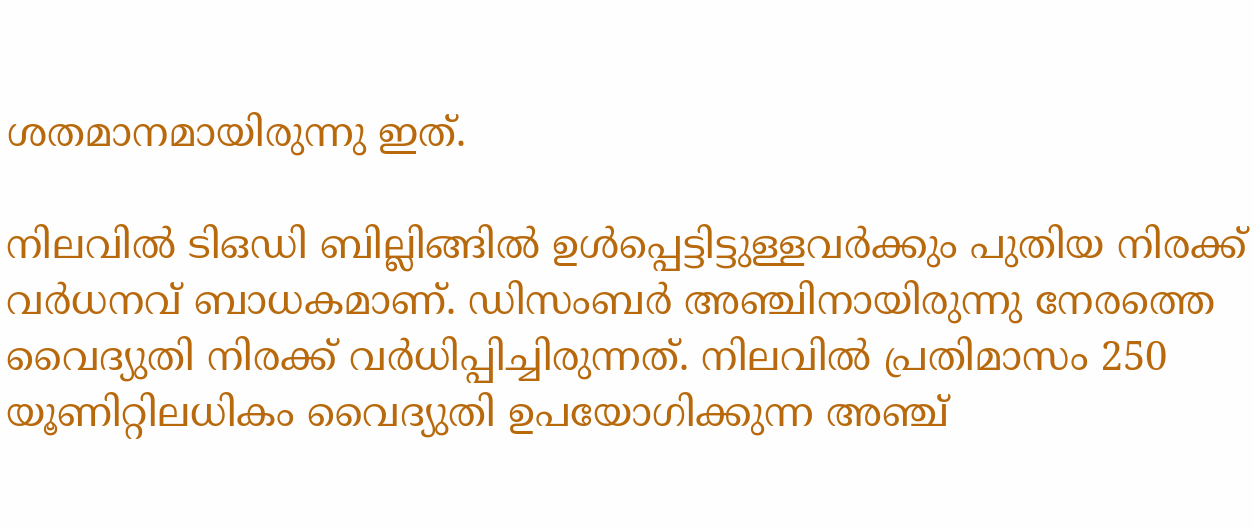ശതമാനമായിരുന്നു ഇത്.

നിലവില്‍ ടിഒഡി ബില്ലിങ്ങില്‍ ഉള്‍പ്പെട്ടിട്ടുള്ളവര്‍ക്കും പുതിയ നിരക്ക് വര്‍ധനവ് ബാധകമാണ്. ഡിസംബര്‍ അഞ്ചിനായിരുന്നു നേരത്തെ വൈദ്യുതി നിരക്ക് വര്‍ധിപ്പിച്ചിരുന്നത്. നിലവില്‍ പ്രതിമാസം 250 യൂണിറ്റിലധികം വൈദ്യുതി ഉപയോഗിക്കുന്ന അഞ്ച്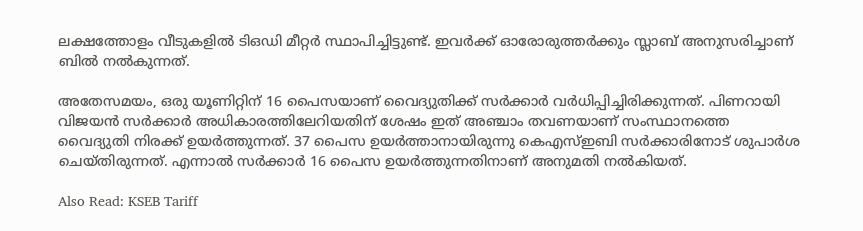ലക്ഷത്തോളം വീടുകളില്‍ ടിഒഡി മീറ്റര്‍ സ്ഥാപിച്ചിട്ടുണ്ട്. ഇവര്‍ക്ക് ഓരോരുത്തര്‍ക്കും സ്ലാബ് അനുസരിച്ചാണ് ബില്‍ നല്‍കുന്നത്.

അതേസമയം, ഒരു യൂണിറ്റിന് 16 പൈസയാണ് വൈദ്യുതിക്ക് സര്‍ക്കാര്‍ വര്‍ധിപ്പിച്ചിരിക്കുന്നത്. പിണറായി വിജയന്‍ സര്‍ക്കാര്‍ അധികാരത്തിലേറിയതിന് ശേഷം ഇത് അഞ്ചാം തവണയാണ് സംസ്ഥാനത്തെ വൈദ്യുതി നിരക്ക് ഉയര്‍ത്തുന്നത്. 37 പൈസ ഉയര്‍ത്താനായിരുന്നു കെഎസ്ഇബി സര്‍ക്കാരിനോട് ശുപാര്‍ശ ചെയ്തിരുന്നത്. എന്നാല്‍ സര്‍ക്കാര്‍ 16 പൈസ ഉയര്‍ത്തുന്നതിനാണ് അനുമതി നല്‍കിയത്.

Also Read: KSEB Tariff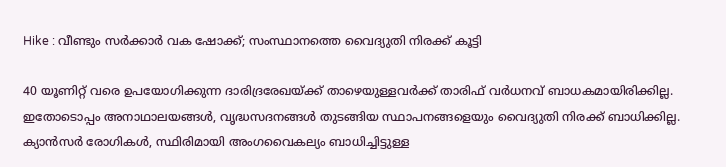Hike : വീണ്ടും സർക്കാർ വക ഷോക്ക്; സംസ്ഥാനത്തെ വൈദ്യുതി നിരക്ക് കൂട്ടി

40 യൂണിറ്റ് വരെ ഉപയോഗിക്കുന്ന ദാരിദ്രരേഖയ്ക്ക് താഴെയുള്ളവര്‍ക്ക് താരിഫ് വര്‍ധനവ് ബാധകമായിരിക്കില്ല. ഇതോടൊപ്പം അനാഥാലയങ്ങള്‍, വൃദ്ധസദനങ്ങള്‍ തുടങ്ങിയ സ്ഥാപനങ്ങളെയും വൈദ്യുതി നിരക്ക് ബാധിക്കില്ല. ക്യാന്‍സര്‍ രോഗികള്‍, സ്ഥിരിമായി അംഗവൈകല്യം ബാധിച്ചിട്ടുള്ള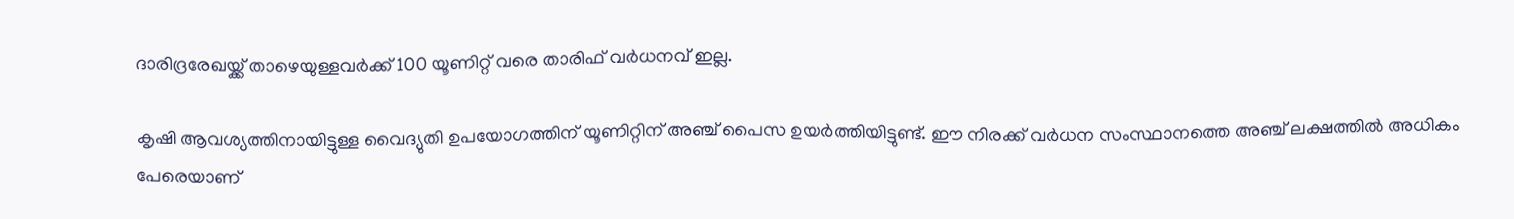ദാരിദ്രരേഖയ്ക്ക് താഴെയുള്ളവര്‍ക്ക് 100 യൂണിറ്റ് വരെ താരിഫ് വര്‍ധനവ് ഇല്ല.

കൃഷി ആവശ്യത്തിനായിട്ടുള്ള വൈദ്യുതി ഉപയോഗത്തിന് യൂണിറ്റിന് അഞ്ച് പൈസ ഉയര്‍ത്തിയിട്ടുണ്ട്. ഈ നിരക്ക് വര്‍ധന സംസ്ഥാനത്തെ അഞ്ച് ലക്ഷത്തില്‍ അധികം പേരെയാണ്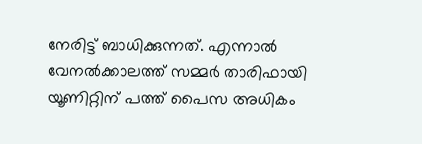നേരിട്ട് ബാധിക്കുന്നത്. എന്നാല്‍ വേനല്‍ക്കാലത്ത് സമ്മര്‍ താരിഫായി യൂണിറ്റിന് പത്ത് പൈസ അധികം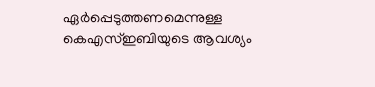ഏര്‍പ്പെടുത്തണമെന്നുള്ള കെഎസ്ഇബിയുടെ ആവശ്യം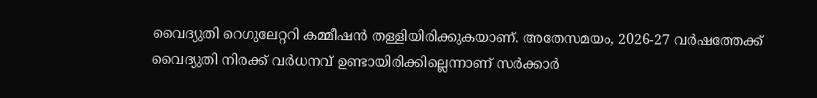വൈദ്യുതി റെഗുലേറ്ററി കമ്മീഷന്‍ തള്ളിയിരിക്കുകയാണ്. അതേസമയം, 2026-27 വര്‍ഷത്തേക്ക് വൈദ്യുതി നിരക്ക് വര്‍ധനവ് ഉണ്ടായിരിക്കില്ലെന്നാണ് സര്‍ക്കാര്‍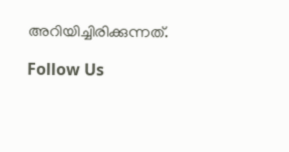അറിയിച്ചിരിക്കുന്നത്.

Follow Us